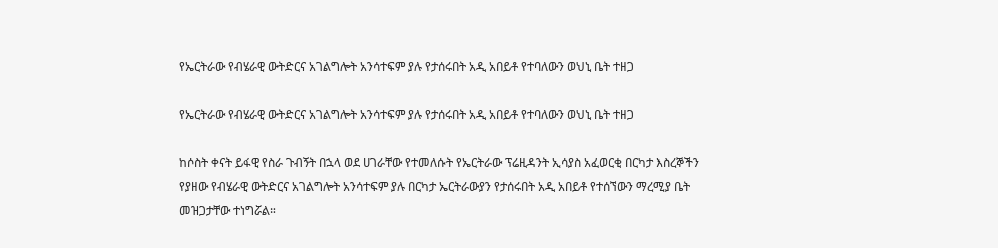የኤርትራው የብሄራዊ ውትድርና አገልግሎት አንሳተፍም ያሉ የታሰሩበት አዲ አበይቶ የተባለውን ወህኒ ቤት ተዘጋ

የኤርትራው የብሄራዊ ውትድርና አገልግሎት አንሳተፍም ያሉ የታሰሩበት አዲ አበይቶ የተባለውን ወህኒ ቤት ተዘጋ

ከሶስት ቀናት ይፋዊ የስራ ጉብኝት በኋላ ወደ ሀገራቸው የተመለሱት የኤርትራው ፕሬዚዳንት ኢሳያስ አፈወርቂ በርካታ እስረኞችን የያዘው የብሄራዊ ውትድርና አገልግሎት አንሳተፍም ያሉ በርካታ ኤርትራውያን የታሰሩበት አዲ አበይቶ የተሰኘውን ማረሚያ ቤት መዝጋታቸው ተነግሯል።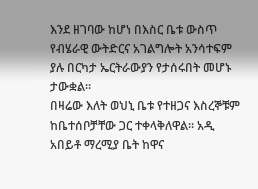እንደ ዘገባው ከሆነ በእስር ቤቱ ውስጥ የብሄራዊ ውትድርና አገልግሎት አንሳተፍም ያሉ በርካታ ኤርትራውያን የታሰሩበት መሆኑ ታውቋል።
በዛሬው እለት ወህኒ ቤቱ የተዘጋና እስረኞቹም ከቤተሰቦቻቸው ጋር ተቀላቅለዋል። አዲ አበይቶ ማረሚያ ቤት ከዋና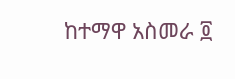ከተማዋ አስመራ ፬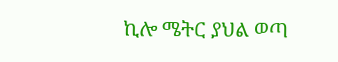ኪሎ ሜትር ያህል ወጣ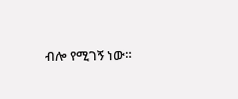ብሎ የሚገኝ ነው።